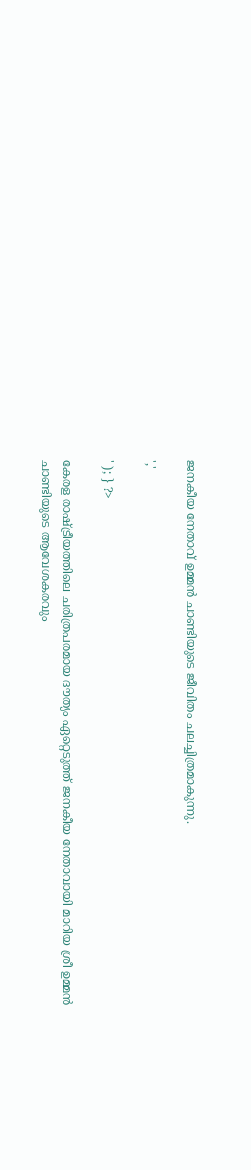ജനകീയ നേതാവ് ഉമ്മൻ ചാണ്ടിയുടെ ജീവിതം ചലച്ചിത്രമാകുന്നു.

','

' ); } ?>

കേരള രാഷ്ട്രീയത്തിലെ ചരിത്രപരമായ ദൗത്യം ഏറ്റെടുത്ത് ജനകീയ നേതാവായി മാറിയ ശ്രീ ഉമ്മൻ ചാണ്ടിയുടെ ആവേശകരവും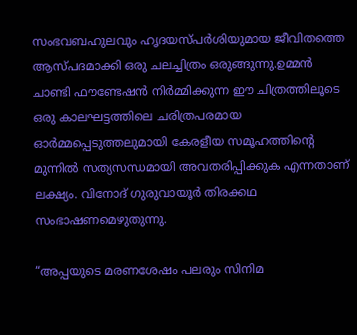സംഭവബഹുലവും ഹൃദയസ്പർശിയുമായ ജീവിതത്തെ ആസ്പദമാക്കി ഒരു ചലച്ചിത്രം ഒരുങ്ങുന്നു.ഉമ്മൻ ചാണ്ടി ഫൗണ്ടേഷൻ നിർമ്മിക്കുന്ന ഈ ചിത്രത്തിലൂടെ ഒരു കാലഘട്ടത്തിലെ ചരിത്രപരമായ ഓർമ്മപ്പെടുത്തലുമായി കേരളീയ സമൂഹത്തിന്റെ മുന്നിൽ സത്യസന്ധമായി അവതരിപ്പിക്കുക എന്നതാണ് ലക്ഷ്യം. വിനോദ് ഗുരുവായൂർ തിരക്കഥ സംഭാഷണമെഴുതുന്നു.

“അപ്പയുടെ മരണശേഷം പലരും സിനിമ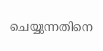ചെയ്യുന്നതിനെ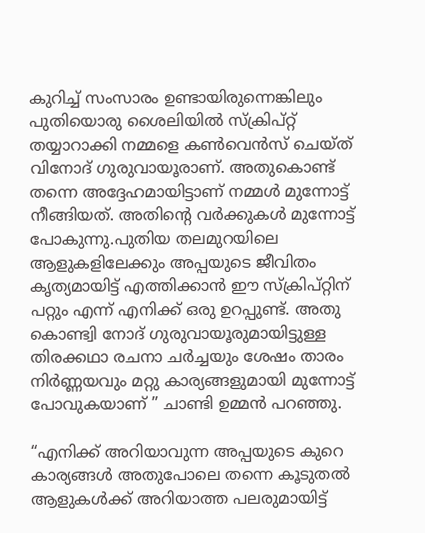കുറിച്ച് സംസാരം ഉണ്ടായിരുന്നെങ്കിലും പുതിയൊരു ശൈലിയിൽ സ്ക്രിപ്റ്റ് തയ്യാറാക്കി നമ്മളെ കൺവെൻസ് ചെയ്ത് വിനോദ് ഗുരുവായൂരാണ്. അതുകൊണ്ട് തന്നെ അദ്ദേഹമായിട്ടാണ് നമ്മൾ മുന്നോട്ട് നീങ്ങിയത്. അതിന്റെ വർക്കുകൾ മുന്നോട്ട് പോകുന്നു.പുതിയ തലമുറയിലെ ആളുകളിലേക്കും അപ്പയുടെ ജീവിതം കൃത്യമായിട്ട് എത്തിക്കാൻ ഈ സ്ക്രിപ്റ്റിന് പറ്റും എന്ന് എനിക്ക് ഒരു ഉറപ്പുണ്ട്. അതു കൊണ്ട്വി നോദ് ഗുരുവായൂരുമായിട്ടുള്ള തിരക്കഥാ രചനാ ചർച്ചയും ശേഷം താരം നിർണ്ണയവും മറ്റു കാര്യങ്ങളുമായി മുന്നോട്ട് പോവുകയാണ് ” ചാണ്ടി ഉമ്മൻ പറഞ്ഞു.

“എനിക്ക് അറിയാവുന്ന അപ്പയുടെ കുറെ കാര്യങ്ങൾ അതുപോലെ തന്നെ കൂടുതൽ ആളുകൾക്ക് അറിയാത്ത പലരുമായിട്ട്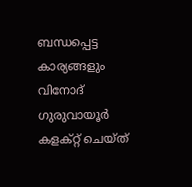ബന്ധപ്പെട്ട കാര്യങ്ങളും വിനോദ് ഗുരുവായൂർ കളക്റ്റ് ചെയ്ത്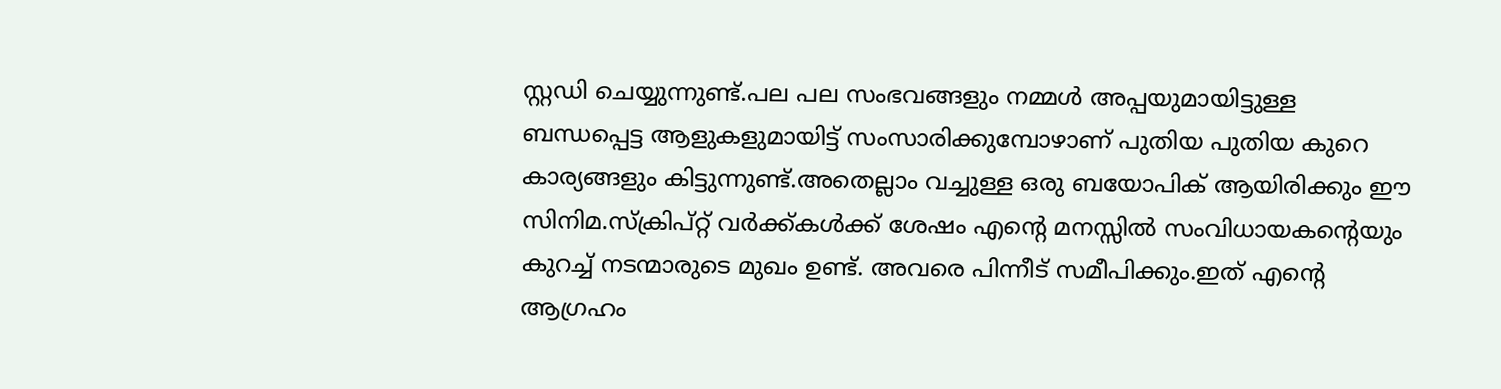സ്റ്റഡി ചെയ്യുന്നുണ്ട്.പല പല സംഭവങ്ങളും നമ്മൾ അപ്പയുമായിട്ടുള്ള ബന്ധപ്പെട്ട ആളുകളുമായിട്ട് സംസാരിക്കുമ്പോഴാണ് പുതിയ പുതിയ കുറെ കാര്യങ്ങളും കിട്ടുന്നുണ്ട്.അതെല്ലാം വച്ചുള്ള ഒരു ബയോപിക് ആയിരിക്കും ഈ സിനിമ.സ്ക്രിപ്റ്റ് വർക്ക്കൾക്ക് ശേഷം എന്റെ മനസ്സിൽ സംവിധായകന്റെയും കുറച്ച് നടന്മാരുടെ മുഖം ഉണ്ട്. അവരെ പിന്നീട് സമീപിക്കും.ഇത് എന്റെ ആഗ്രഹം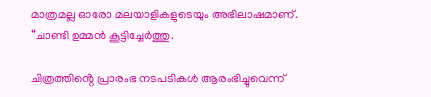മാത്രമല്ല ഓരോ മലയാളികളുടെയും അഭിലാഷമാണ്. “ചാണ്ടി ഉമ്മൻ കൂട്ടിച്ചേർത്തു.

ചിത്രത്തിൻ്റെ പ്രാരംഭ നടപടികൾ ആരംഭിച്ചുവെന്ന്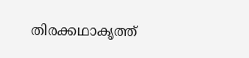തിരക്കഥാകൃത്ത്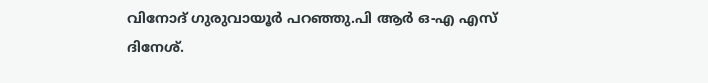വിനോദ് ഗുരുവായൂർ പറഞ്ഞു.പി ആർ ഒ-എ എസ് ദിനേശ്.